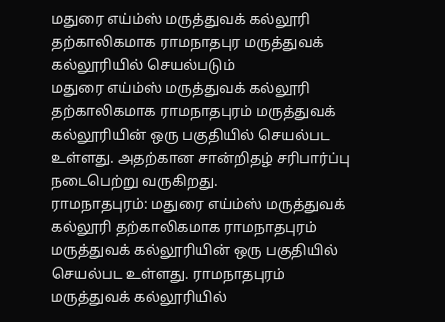மதுரை எய்ம்ஸ் மருத்துவக் கல்லூரி தற்காலிகமாக ராமநாதபுர மருத்துவக் கல்லூரியில் செயல்படும்
மதுரை எய்ம்ஸ் மருத்துவக் கல்லூரி தற்காலிகமாக ராமநாதபுரம் மருத்துவக் கல்லூரியின் ஒரு பகுதியில் செயல்பட உள்ளது. அதற்கான சான்றிதழ் சரிபார்ப்பு நடைபெற்று வருகிறது.
ராமநாதபுரம்: மதுரை எய்ம்ஸ் மருத்துவக் கல்லூரி தற்காலிகமாக ராமநாதபுரம் மருத்துவக் கல்லூரியின் ஒரு பகுதியில் செயல்பட உள்ளது. ராமநாதபுரம் மருத்துவக் கல்லூரியில்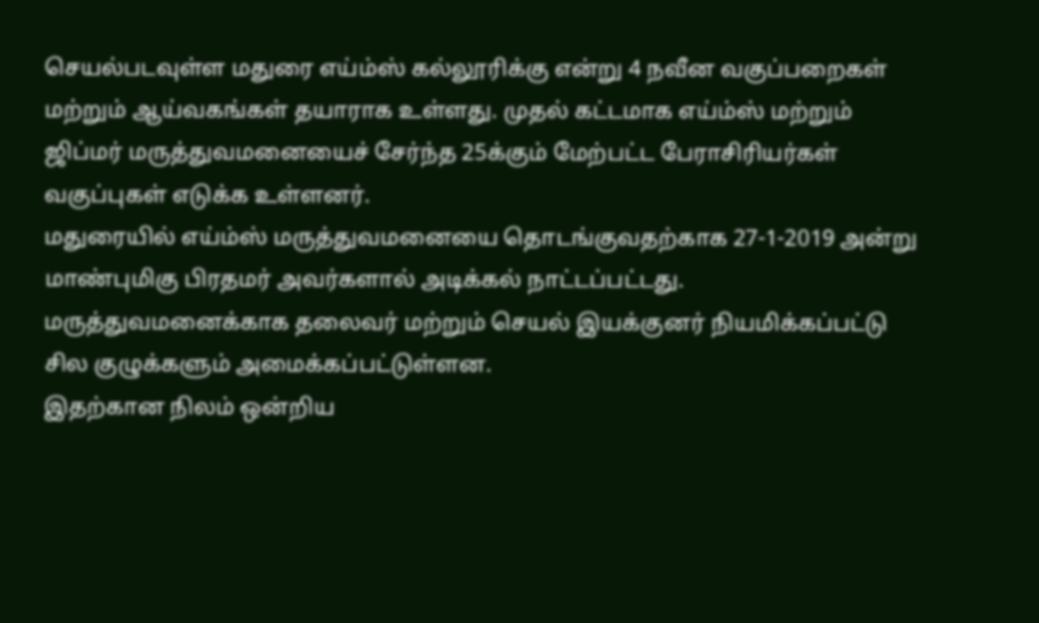செயல்படவுள்ள மதுரை எய்ம்ஸ் கல்லூரிக்கு என்று 4 நவீன வகுப்பறைகள் மற்றும் ஆய்வகங்கள் தயாராக உள்ளது. முதல் கட்டமாக எய்ம்ஸ் மற்றும் ஜிப்மர் மருத்துவமனையைச் சேர்ந்த 25க்கும் மேற்பட்ட பேராசிரியர்கள் வகுப்புகள் எடுக்க உள்ளனர்.
மதுரையில் எய்ம்ஸ் மருத்துவமனையை தொடங்குவதற்காக 27-1-2019 அன்று மாண்புமிகு பிரதமர் அவர்களால் அடிக்கல் நாட்டப்பட்டது. மருத்துவமனைக்காக தலைவர் மற்றும் செயல் இயக்குனர் நியமிக்கப்பட்டு சில குழுக்களும் அமைக்கப்பட்டுள்ளன.
இதற்கான நிலம் ஒன்றிய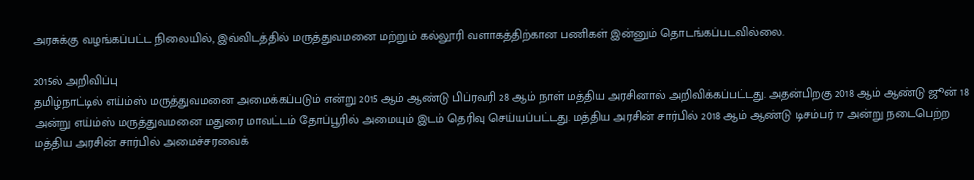அரசுக்கு வழங்கப்பட்ட நிலையில், இவ்விடத்தில் மருத்துவமனை மற்றும் கல்லூரி வளாகத்திற்கான பணிகள் இன்னும் தொடங்கப்படவில்லை.

2015ல் அறிவிப்பு
தமிழ்நாட்டில் எய்ம்ஸ் மருத்துவமனை அமைக்கப்படும் என்று 2015 ஆம் ஆண்டு பிப்ரவரி 28 ஆம் நாள் மத்திய அரசினால் அறிவிக்கப்பட்டது. அதன்பிறகு 2018 ஆம் ஆண்டு ஜூன் 18 அன்று எய்ம்ஸ் மருத்துவமனை மதுரை மாவட்டம் தோப்பூரில் அமையும் இடம் தெரிவு செய்யப்பட்டது. மத்திய அரசின் சார்பில் 2018 ஆம் ஆண்டு டிசம்பர் 17 அன்று நடைபெற்ற மத்திய அரசின் சார்பில் அமைச்சரவைக்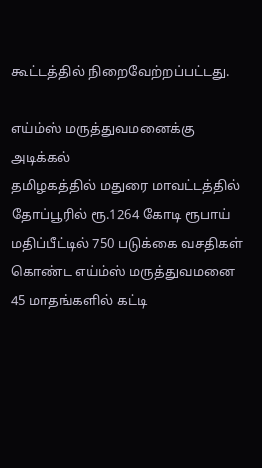கூட்டத்தில் நிறைவேற்றப்பட்டது.

எய்ம்ஸ் மருத்துவமனைக்கு அடிக்கல்
தமிழகத்தில் மதுரை மாவட்டத்தில் தோப்பூரில் ரூ.1264 கோடி ரூபாய் மதிப்பீட்டில் 750 படுக்கை வசதிகள் கொண்ட எய்ம்ஸ் மருத்துவமனை 45 மாதங்களில் கட்டி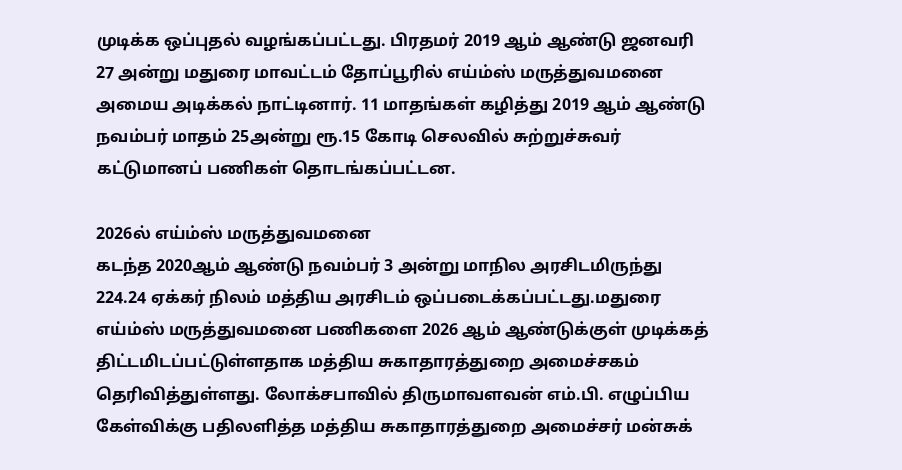முடிக்க ஒப்புதல் வழங்கப்பட்டது. பிரதமர் 2019 ஆம் ஆண்டு ஜனவரி 27 அன்று மதுரை மாவட்டம் தோப்பூரில் எய்ம்ஸ் மருத்துவமனை அமைய அடிக்கல் நாட்டினார். 11 மாதங்கள் கழித்து 2019 ஆம் ஆண்டு நவம்பர் மாதம் 25அன்று ரூ.15 கோடி செலவில் சுற்றுச்சுவர் கட்டுமானப் பணிகள் தொடங்கப்பட்டன.

2026ல் எய்ம்ஸ் மருத்துவமனை
கடந்த 2020ஆம் ஆண்டு நவம்பர் 3 அன்று மாநில அரசிடமிருந்து 224.24 ஏக்கர் நிலம் மத்திய அரசிடம் ஒப்படைக்கப்பட்டது.மதுரை எய்ம்ஸ் மருத்துவமனை பணிகளை 2026 ஆம் ஆண்டுக்குள் முடிக்கத் திட்டமிடப்பட்டுள்ளதாக மத்திய சுகாதாரத்துறை அமைச்சகம் தெரிவித்துள்ளது. லோக்சபாவில் திருமாவளவன் எம்.பி. எழுப்பிய கேள்விக்கு பதிலளித்த மத்திய சுகாதாரத்துறை அமைச்சர் மன்சுக்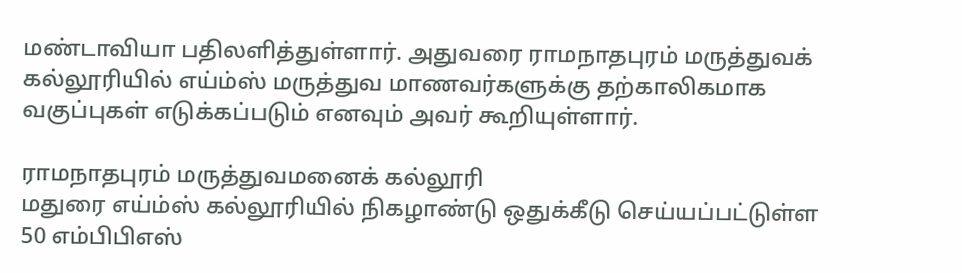மண்டாவியா பதிலளித்துள்ளார். அதுவரை ராமநாதபுரம் மருத்துவக் கல்லூரியில் எய்ம்ஸ் மருத்துவ மாணவர்களுக்கு தற்காலிகமாக வகுப்புகள் எடுக்கப்படும் எனவும் அவர் கூறியுள்ளார்.

ராமநாதபுரம் மருத்துவமனைக் கல்லூரி
மதுரை எய்ம்ஸ் கல்லூரியில் நிகழாண்டு ஒதுக்கீடு செய்யப்பட்டுள்ள 50 எம்பிபிஎஸ்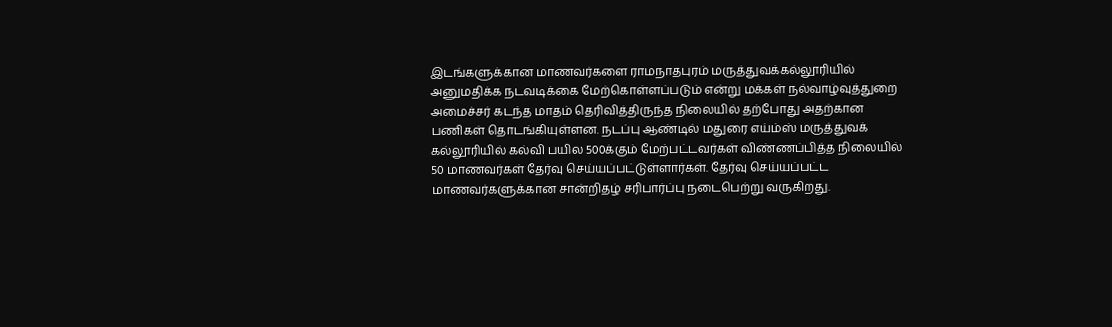இடங்களுக்கான மாணவர்களை ராமநாதபுரம் மருத்துவக்கல்லூரியில் அனுமதிக்க நடவடிக்கை மேற்கொள்ளப்படும் என்று மக்கள் நல்வாழ்வுத்துறை அமைச்சர் கடந்த மாதம் தெரிவித்திருந்த நிலையில் தற்போது அதற்கான பணிகள் தொடங்கியுள்ளன. நடப்பு ஆண்டில் மதுரை எய்ம்ஸ் மருத்துவக் கல்லூரியில் கல்வி பயில 500க்கும் மேற்பட்டவர்கள் விண்ணப்பித்த நிலையில் 50 மாணவர்கள் தேர்வு செய்யப்பட்டுள்ளார்கள். தேர்வு செய்யப்பட்ட மாணவர்களுக்கான சான்றிதழ் சரிபார்ப்பு நடைபெற்று வருகிறது.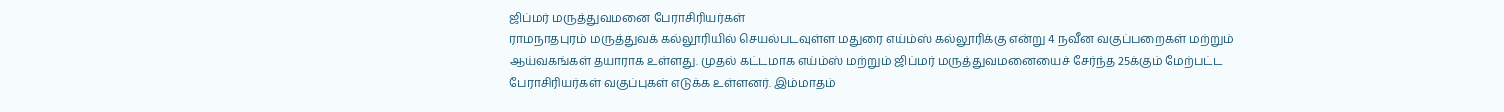ஜிப்மர் மருத்துவமனை பேராசிரியர்கள்
ராமநாதபுரம் மருத்துவக் கல்லூரியில் செயல்படவுள்ள மதுரை எய்ம்ஸ் கல்லூரிக்கு என்று 4 நவீன வகுப்பறைகள் மற்றும் ஆய்வகங்கள் தயாராக உள்ளது. முதல் கட்டமாக எய்ம்ஸ் மற்றும் ஜிப்மர் மருத்துவமனையைச் சேர்ந்த 25க்கும் மேற்பட்ட பேராசிரியர்கள் வகுப்புகள் எடுக்க உள்ளனர். இம்மாதம்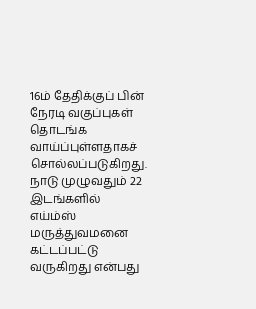16ம் தேதிக்குப் பின் நேரடி வகுப்புகள் தொடங்க வாய்ப்புள்ளதாகச் சொல்லப்படுகிறது. நாடு முழுவதும் 22 இடங்களில் எய்ம்ஸ் மருத்துவமனை கட்டப்பட்டு வருகிறது என்பது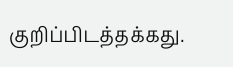குறிப்பிடத்தக்கது.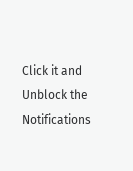Click it and Unblock the Notifications